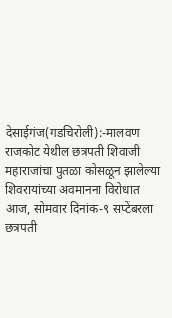देसाईगंज(गडचिरोली):-मालवण राजकोट येथील छत्रपती शिवाजी महाराजांचा पुतळा कोसळून झालेल्या शिवरायांच्या अवमानना विरोधात आज, सोमवार दिनांक-९ सप्टेंबरला छत्रपती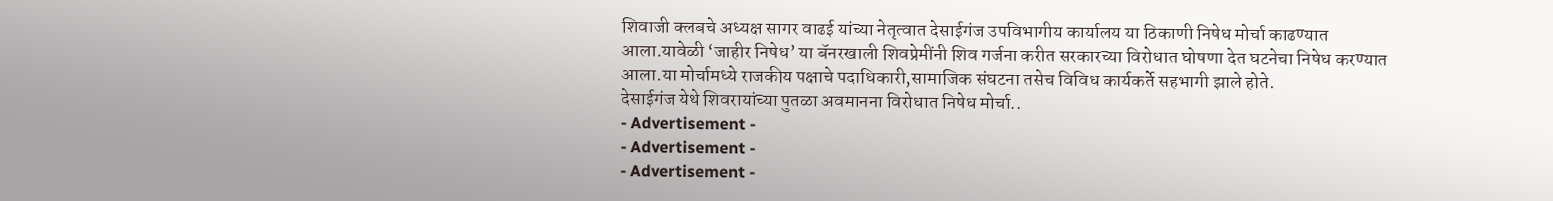शिवाजी क्लबचे अध्यक्ष सागर वाढई यांच्या नेतृत्वात देसाईगंज उपविभागीय कार्यालय या ठिकाणी निषेध मोर्चा काढण्यात आला.यावेळी ‘जाहीर निषेध’ या बॅनरखाली शिवप्रेमींनी शिव गर्जना करीत सरकारच्या विरोधात घोषणा देत घटनेचा निषेध करण्यात आला.या मोर्चामध्ये राजकीय पक्षाचे पदाधिकारी,सामाजिक संघटना तसेच विविध कार्यकर्ते सहभागी झाले होते.
देसाईगंज येथे शिवरायांच्या पुतळा अवमानना विरोधात निषेध मोर्चा..
- Advertisement -
- Advertisement -
- Advertisement -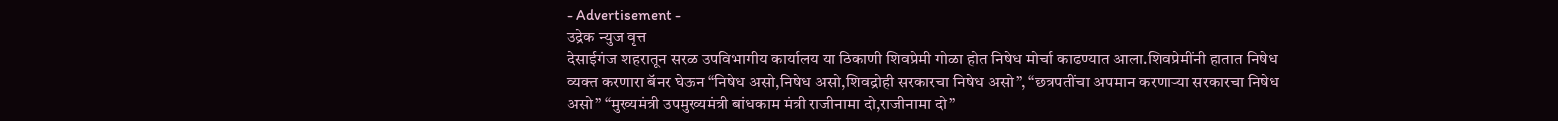- Advertisement -
उद्रेक न्युज वृत्त
देसाईगंज शहरातून सरळ उपविभागीय कार्यालय या ठिकाणी शिवप्रेमी गोळा होत निषेध मोर्चा काढण्यात आला.शिवप्रेमींनी हातात निषेध व्यक्त करणारा बॅनर घेऊन “निषेध असो,निषेध असो,शिवद्रोही सरकारचा निषेध असो”, “छत्रपतींचा अपमान करणाऱ्या सरकारचा निषेध असो” “मुख्यमंत्री उपमुख्यमंत्री बांधकाम मंत्री राजीनामा दो,राजीनामा दो”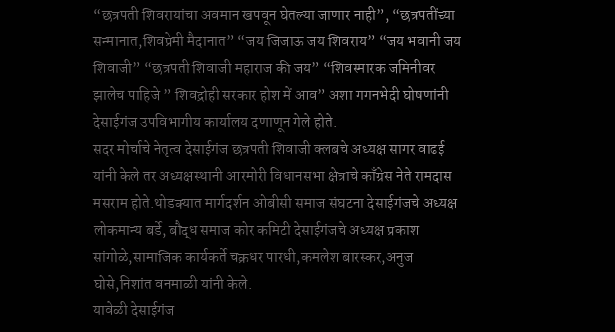“छत्रपती शिवरायांचा अवमान खपवून घेतल्या जाणार नाही”, “छत्रपतींच्या सन्मानात,शिवप्रेमी मैदानात” “जय जिजाऊ जय शिवराय” “जय भवानी जय शिवाजी” “छत्रपती शिवाजी महाराज की जय” “शिवस्मारक जमिनीवर झालेच पाहिजे ” शिवद्रोही सरकार होश में आव” अशा गगनभेदी घोषणांनी देसाईगंज उपविभागीय कार्यालय दणाणून गेले होते.
सदर मोर्चाचे नेतृत्व देसाईगंज छत्रपती शिवाजी क्लबचे अध्यक्ष सागर वाढई यांनी केले तर अध्यक्षस्थानी आरमोरी विधानसभा क्षेत्राचे काँग्रेस नेते रामदास मसराम होते.थोडक्यात मार्गदर्शन ओबीसी समाज संघटना देसाईगंजचे अध्यक्ष लोकमान्य बर्डे, बौद्ध समाज कोर कमिटी देसाईगंजचे अध्यक्ष प्रकाश सांगोळे,सामाजिक कार्यकर्ते चक्रधर पारधी,कमलेश बारस्कर,अनुज घोसे,निशांत वनमाळी यांनी केले.
यावेळी देसाईगंज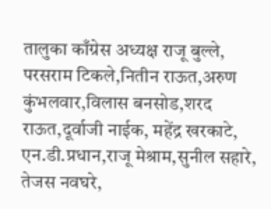तालुका काँग्रेस अध्यक्ष राजू बुल्ले,
परसराम टिकले,नितीन राऊत,अरुण कुंभलवार,विलास बनसोड,शरद राऊत,दूर्वाजी नाईक, महेंद्र खरकाटे, एन.डी.प्रधान,राजू मेश्राम,सुनील सहारे, तेजस नवघरे,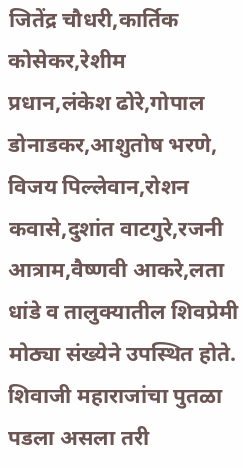जितेंद्र चौधरी,कार्तिक कोसेकर,रेशीम
प्रधान,लंकेश ढोरे,गोपाल डोनाडकर,आशुतोष भरणे, विजय पिल्लेवान,रोशन कवासे,दुशांत वाटगुरे,रजनी आत्राम,वैष्णवी आकरे,लता धांडे व तालुक्यातील शिवप्रेमी मोठ्या संख्येने उपस्थित होते.
शिवाजी महाराजांचा पुतळा पडला असला तरी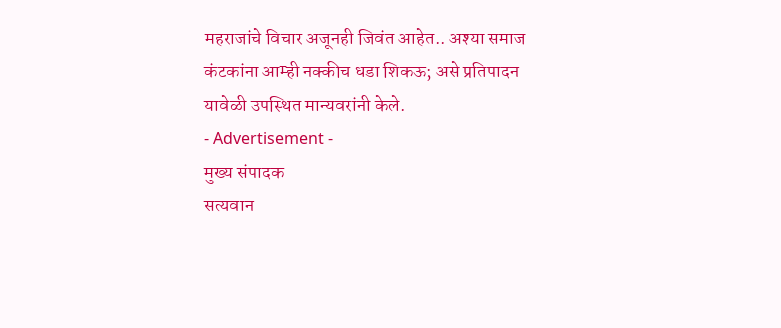महराजांचे विचार अजूनही जिवंत आहेत.. अश्या समाज कंटकांना आम्ही नक्कीच धडा शिकऊ; असे प्रतिपादन यावेळी उपस्थित मान्यवरांनी केले.
- Advertisement -
मुख्य संपादक
सत्यवान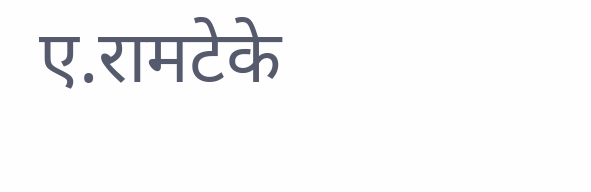ए.रामटेके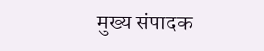मुख्य संपादक